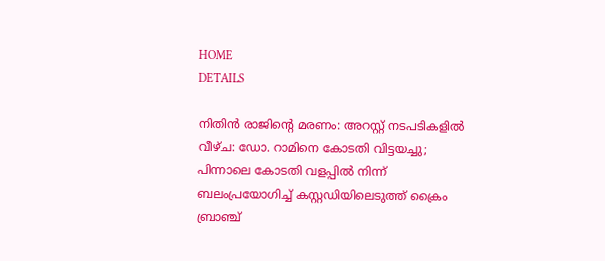HOME
DETAILS

നിതിൻ രാജിന്റെ മരണം: അറസ്റ്റ് നടപടികളിൽ വീഴ്ച: ഡോ. റാമിനെ കോടതി വിട്ടയച്ചു; പിന്നാലെ കോടതി വളപ്പിൽ നിന്ന് ബലംപ്രയോഗിച്ച് കസ്റ്റഡിയിലെടുത്ത് ക്രൈം ബ്രാഞ്ച്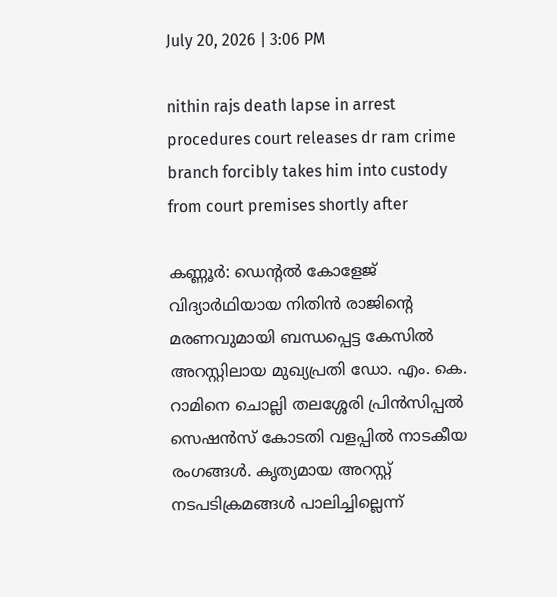July 20, 2026 | 3:06 PM

nithin rajs death lapse in arrest procedures court releases dr ram crime branch forcibly takes him into custody from court premises shortly after

കണ്ണൂർ: ഡെന്റൽ കോളേജ് വിദ്യാർഥിയായ നിതിൻ രാജിന്റെ മരണവുമായി ബന്ധപ്പെട്ട കേസിൽ അറസ്റ്റിലായ മുഖ്യപ്രതി ഡോ. എം. കെ. റാമിനെ ചൊല്ലി തലശ്ശേരി പ്രിൻസിപ്പൽ സെഷൻസ് കോടതി വളപ്പിൽ നാടകീയ രംഗങ്ങൾ. കൃത്യമായ അറസ്റ്റ് നടപടിക്രമങ്ങൾ പാലിച്ചില്ലെന്ന്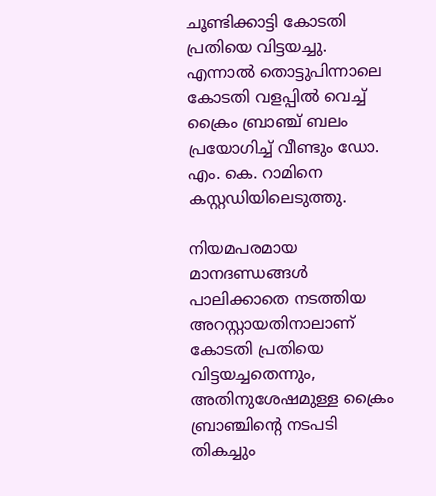ചൂണ്ടിക്കാട്ടി കോടതി പ്രതിയെ വിട്ടയച്ചു. എന്നാൽ തൊട്ടുപിന്നാലെ കോടതി വളപ്പിൽ വെച്ച് ക്രൈം ബ്രാഞ്ച് ബലം പ്രയോഗിച്ച് വീണ്ടും ഡോ. എം. കെ. റാമിനെ കസ്റ്റഡിയിലെടുത്തു.

നിയമപരമായ മാനദണ്ഡങ്ങൾ പാലിക്കാതെ നടത്തിയ അറസ്റ്റായതിനാലാണ് കോടതി പ്രതിയെ വിട്ടയച്ചതെന്നും, അതിനുശേഷമുള്ള ക്രൈം ബ്രാഞ്ചിന്റെ നടപടി തികച്ചും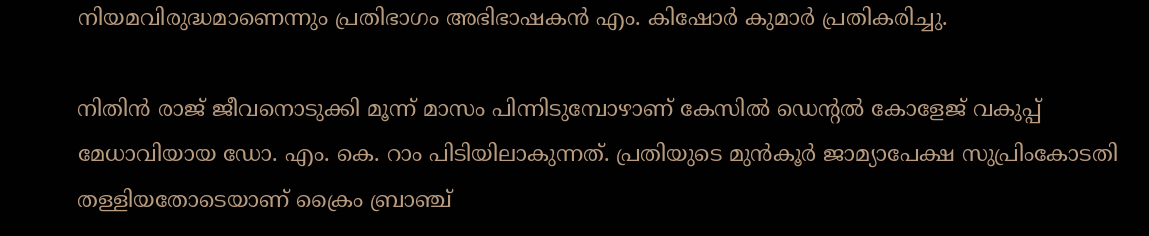നിയമവിരുദ്ധമാണെന്നും പ്രതിഭാഗം അഭിഭാഷകൻ എം. കിഷോർ കുമാർ പ്രതികരിച്ചു.

നിതിൻ രാജ് ജീവനൊടുക്കി മൂന്ന് മാസം പിന്നിടുമ്പോഴാണ് കേസിൽ ഡെന്റൽ കോളേജ് വകുപ്പ് മേധാവിയായ ഡോ. എം. കെ. റാം പിടിയിലാകുന്നത്. പ്രതിയുടെ മുൻകൂർ ജാമ്യാപേക്ഷ സുപ്രിംകോടതി തള്ളിയതോടെയാണ് ക്രൈം ബ്രാഞ്ച്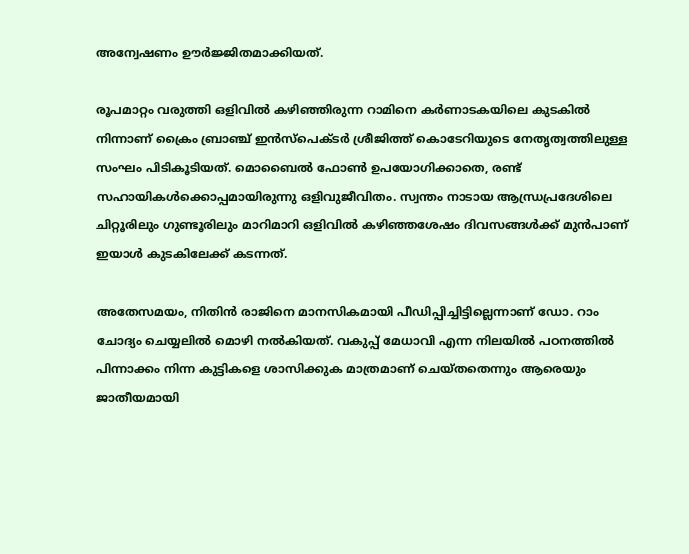അന്വേഷണം ഊർജ്ജിതമാക്കിയത്.

രൂപമാറ്റം വരുത്തി ഒളിവിൽ കഴിഞ്ഞിരുന്ന റാമിനെ കർണാടകയിലെ കുടകിൽ നിന്നാണ് ക്രൈം ബ്രാഞ്ച് ഇൻസ്‌പെക്ടർ ശ്രീജിത്ത്‌ കൊടേറിയുടെ നേതൃത്വത്തിലുള്ള സംഘം പിടികൂടിയത്. മൊബൈൽ ഫോൺ ഉപയോഗിക്കാതെ, രണ്ട് സഹായികൾക്കൊപ്പമായിരുന്നു ഒളിവുജീവിതം. സ്വന്തം നാടായ ആന്ധ്രപ്രദേശിലെ ചിറ്റൂരിലും ഗുണ്ടൂരിലും മാറിമാറി ഒളിവിൽ കഴിഞ്ഞശേഷം ദിവസങ്ങൾക്ക് മുൻപാണ് ഇയാൾ കുടകിലേക്ക് കടന്നത്.

അതേസമയം, നിതിൻ രാജിനെ മാനസികമായി പീഡിപ്പിച്ചിട്ടില്ലെന്നാണ് ഡോ. റാം ചോദ്യം ചെയ്യലിൽ മൊഴി നൽകിയത്. വകുപ്പ് മേധാവി എന്ന നിലയിൽ പഠനത്തിൽ പിന്നാക്കം നിന്ന കുട്ടികളെ ശാസിക്കുക മാത്രമാണ് ചെയ്തതെന്നും ആരെയും ജാതീയമായി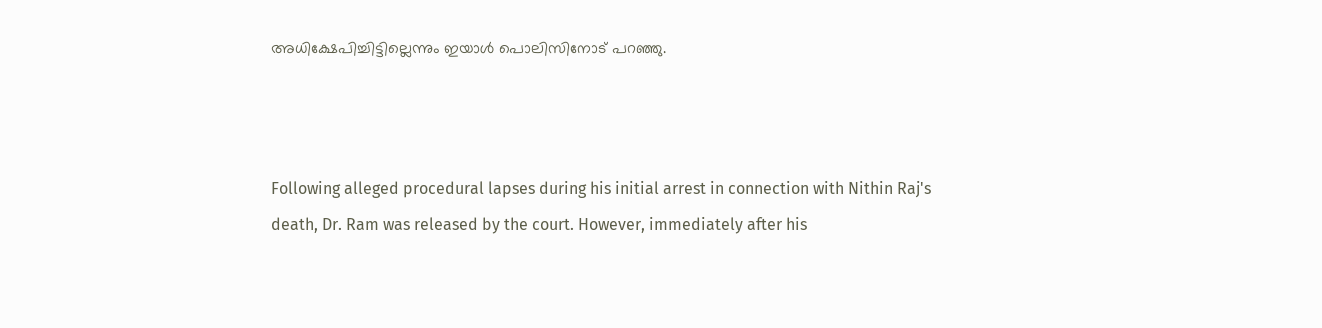അധിക്ഷേപിച്ചിട്ടില്ലെന്നും ഇയാൾ പൊലിസിനോട് പറഞ്ഞു.



Following alleged procedural lapses during his initial arrest in connection with Nithin Raj's death, Dr. Ram was released by the court. However, immediately after his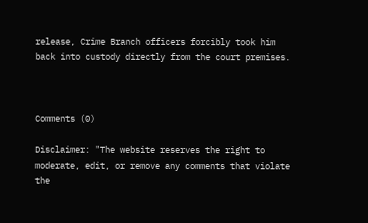release, Crime Branch officers forcibly took him back into custody directly from the court premises.



Comments (0)

Disclaimer: "The website reserves the right to moderate, edit, or remove any comments that violate the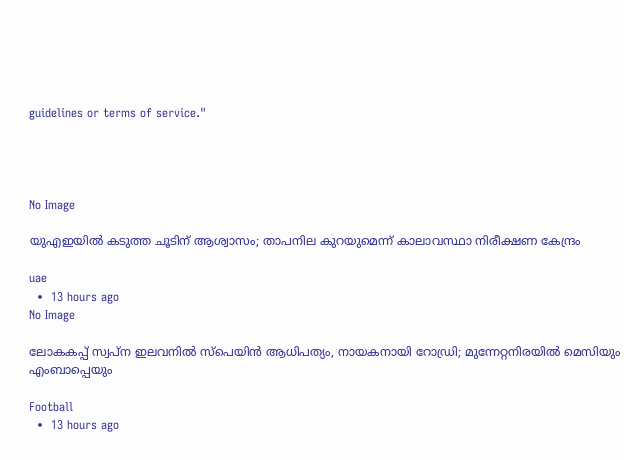guidelines or terms of service."




No Image

യുഎഇയിൽ കടുത്ത ചൂടിന് ആശ്വാസം; താപനില കുറയുമെന്ന് കാലാവസ്ഥാ നിരീക്ഷണ കേന്ദ്രം

uae
  •  13 hours ago
No Image

ലോകകപ്പ് സ്വപ്ന ഇലവനിൽ സ്പെയിൻ ആധിപത്യം, നായകനായി റോഡ്രി; മുന്നേറ്റനിരയിൽ മെസിയും എംബാപ്പെയും

Football
  •  13 hours ago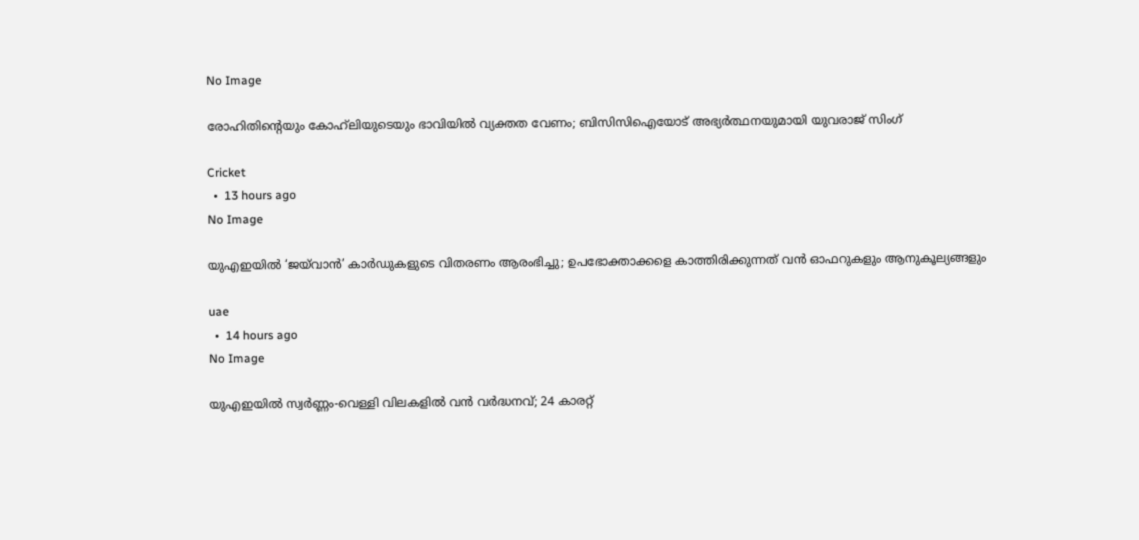No Image

രോഹിതിന്റെയും കോഹ്‌ലിയുടെയും ഭാവിയിൽ വ്യക്തത വേണം; ബിസിസിഐയോട് അഭ്യർത്ഥനയുമായി യുവരാജ് സിംഗ്

Cricket
  •  13 hours ago
No Image

യുഎഇയിൽ ‘ജയ്‌വാൻ’ കാർഡുകളുടെ വിതരണം ആരംഭിച്ചു; ഉപഭോക്താക്കളെ കാത്തിരിക്കുന്നത് വൻ ഓഫറുകളും ആനുകൂല്യങ്ങളും

uae
  •  14 hours ago
No Image

യുഎഇയിൽ സ്വർണ്ണം-വെള്ളി വിലകളിൽ വൻ വർദ്ധനവ്; 24 കാരറ്റ്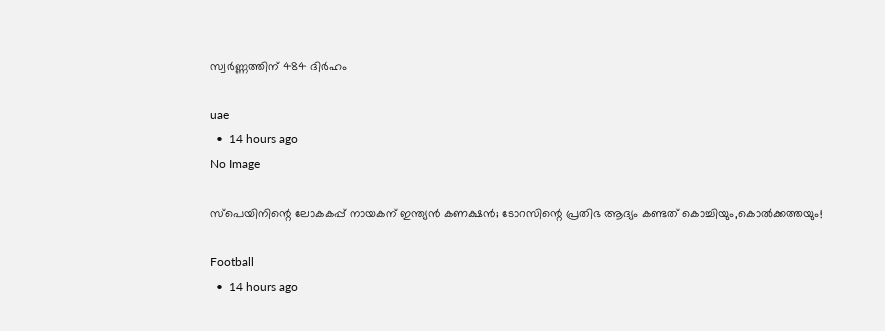സ്വർണ്ണത്തിന് 484 ദിർഹം

uae
  •  14 hours ago
No Image

സ്പെയിനിന്റെ ലോകകപ്പ് നായകന് ഇന്ത്യൻ കണക്ഷൻ; ടോറസിന്റെ പ്രതിഭ ആദ്യം കണ്ടത് കൊച്ചിയും,കൊൽക്കത്തയും!

Football
  •  14 hours ago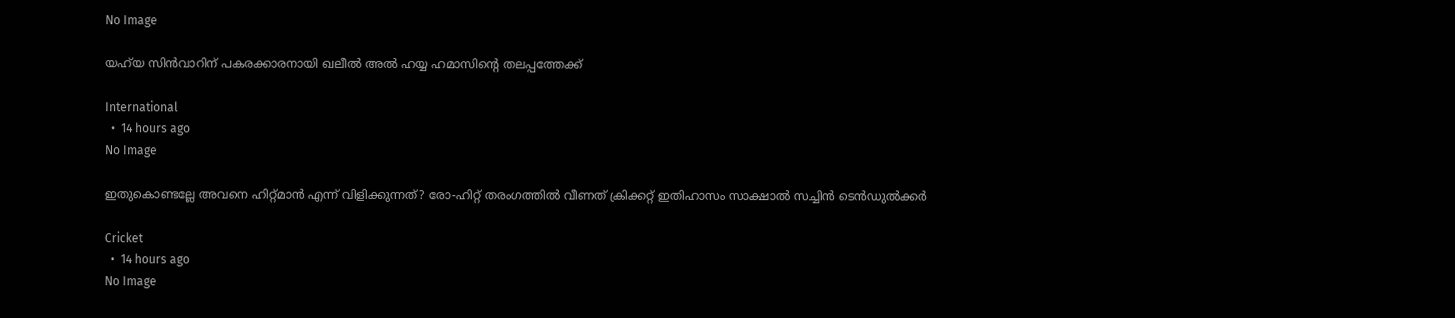No Image

യഹ്‌യ സിൻവാറിന് പകരക്കാരനായി ഖലീൽ അൽ ഹയ്യ ഹമാസിന്റെ തലപ്പത്തേക്ക്

International
  •  14 hours ago
No Image

ഇതുകൊണ്ടല്ലേ അവനെ ഹിറ്റ്മാൻ എന്ന് വിളിക്കുന്നത്? രോ-ഹിറ്റ് തരംഗത്തിൽ വീണത് ക്രിക്കറ്റ് ഇതിഹാസം സാക്ഷാൽ സച്ചിൻ ടെൻഡുൽക്കർ

Cricket
  •  14 hours ago
No Image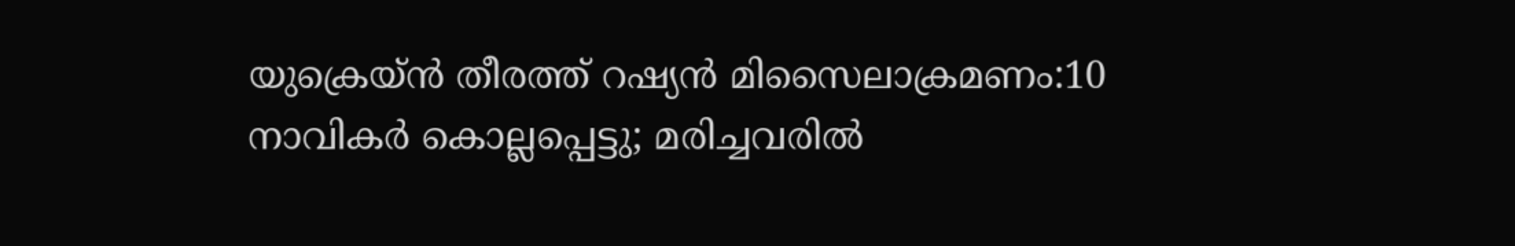യുക്രെയ്ൻ തീരത്ത് റഷ്യൻ മിസൈലാക്രമണം:10 നാവികർ കൊല്ലപ്പെട്ടു; മരിച്ചവരിൽ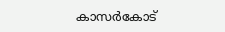കാസർകോട്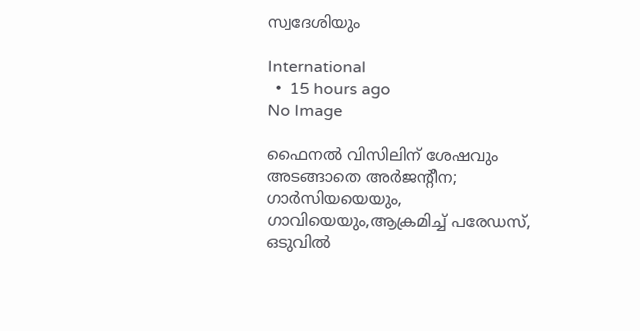സ്വദേശിയും

International
  •  15 hours ago
No Image

ഫൈനൽ വിസിലിന് ശേഷവും അടങ്ങാതെ അർജന്റീന; ഗാർസിയയെയും, ഗാവിയെയും,ആക്രമിച്ച് പരേഡസ്, ഒടുവിൽ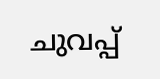ചുവപ്പ്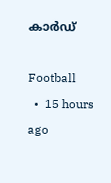കാർഡ്

Football
  •  15 hours ago